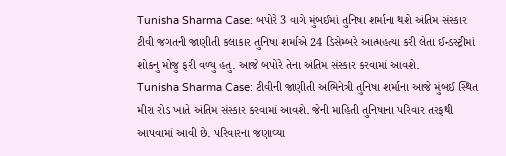Tunisha Sharma Case: બપોરે 3 વાગે મુંબઈમાં તુનિષા શર્માના થશે અંતિમ સંસ્કાર
ટીવી જગતની જાણીતી કલાકાર તુનિષા શર્માએ 24 ડિસેમ્બરે આત્મહત્યા કરી લેતા ઈન્ડસ્ટ્રીમાં શોકનુ મોજુ ફરી વળ્યુ હતુ. આજે બપોરે તેના અંતિમ સંસ્કાર કરવામાં આવશે.
Tunisha Sharma Case: ટીવીની જાણીતી અભિનેત્રી તુનિષા શર્માના આજે મુંબઈ સ્થિત મીરા રોડ ખાતે અંતિમ સંસ્કાર કરવામાં આવશે. જેની માહિતી તુનિષાના પરિવાર તરફથી આપવામાં આવી છે. પરિવારના જણાવ્યા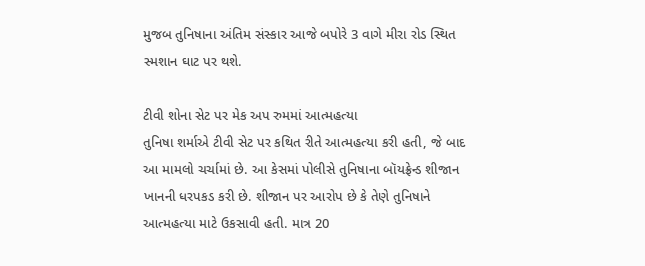મુજબ તુનિષાના અંતિમ સંસ્કાર આજે બપોરે 3 વાગે મીરા રોડ સ્થિત સ્મશાન ઘાટ પર થશે.

ટીવી શોના સેટ પર મેક અપ રુમમાં આત્મહત્યા
તુનિષા શર્માએ ટીવી સેટ પર કથિત રીતે આત્મહત્યા કરી હતી, જે બાદ આ મામલો ચર્ચામાં છે. આ કેસમાં પોલીસે તુનિષાના બૉયફ્રેન્ડ શીજાન ખાનની ધરપકડ કરી છે. શીજાન પર આરોપ છે કે તેણે તુનિષાને આત્મહત્યા માટે ઉકસાવી હતી. માત્ર 20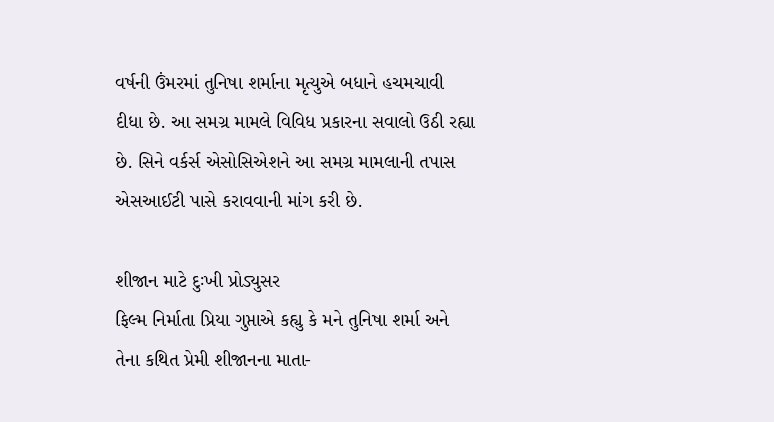વર્ષની ઉંમરમાં તુનિષા શર્માના મૃત્યુએ બધાને હચમચાવી દીધા છે. આ સમગ્ર મામલે વિવિધ પ્રકારના સવાલો ઉઠી રહ્યા છે. સિને વર્કર્સ એસોસિએશને આ સમગ્ર મામલાની તપાસ એસઆઈટી પાસે કરાવવાની માંગ કરી છે.

શીજાન માટે દુઃખી પ્રોડ્યુસર
ફિલ્મ નિર્માતા પ્રિયા ગુપ્તાએ કહ્યુ કે મને તુનિષા શર્મા અને તેના કથિત પ્રેમી શીજાનના માતા-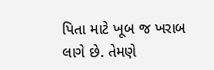પિતા માટે ખૂબ જ ખરાબ લાગે છે. તેમણે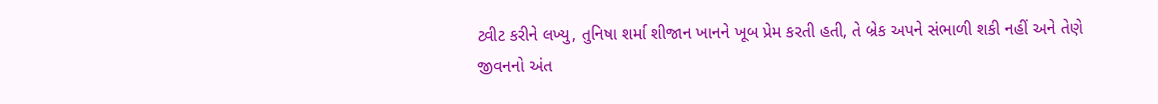ટ્વીટ કરીને લખ્યુ, તુનિષા શર્મા શીજાન ખાનને ખૂબ પ્રેમ કરતી હતી, તે બ્રેક અપને સંભાળી શકી નહીં અને તેણે જીવનનો અંત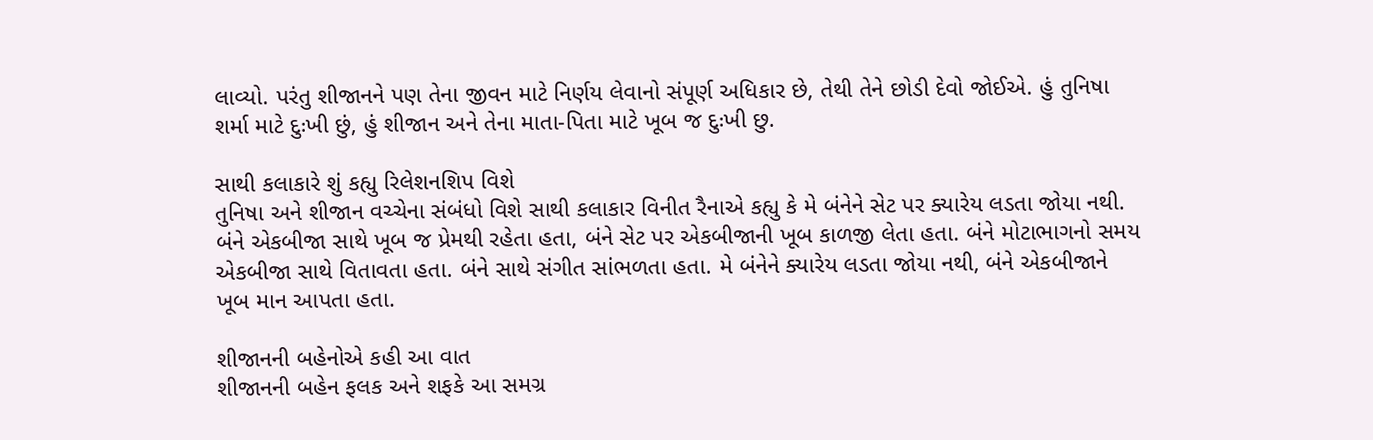લાવ્યો. પરંતુ શીજાનને પણ તેના જીવન માટે નિર્ણય લેવાનો સંપૂર્ણ અધિકાર છે, તેથી તેને છોડી દેવો જોઈએ. હું તુનિષા શર્મા માટે દુઃખી છું, હું શીજાન અને તેના માતા-પિતા માટે ખૂબ જ દુઃખી છુ.

સાથી કલાકારે શું કહ્યુ રિલેશનશિપ વિશે
તુનિષા અને શીજાન વચ્ચેના સંબંધો વિશે સાથી કલાકાર વિનીત રૈનાએ કહ્યુ કે મે બંનેને સેટ પર ક્યારેય લડતા જોયા નથી. બંને એકબીજા સાથે ખૂબ જ પ્રેમથી રહેતા હતા, બંને સેટ પર એકબીજાની ખૂબ કાળજી લેતા હતા. બંને મોટાભાગનો સમય એકબીજા સાથે વિતાવતા હતા. બંને સાથે સંગીત સાંભળતા હતા. મે બંનેને ક્યારેય લડતા જોયા નથી, બંને એકબીજાને ખૂબ માન આપતા હતા.

શીજાનની બહેનોએ કહી આ વાત
શીજાનની બહેન ફલક અને શફકે આ સમગ્ર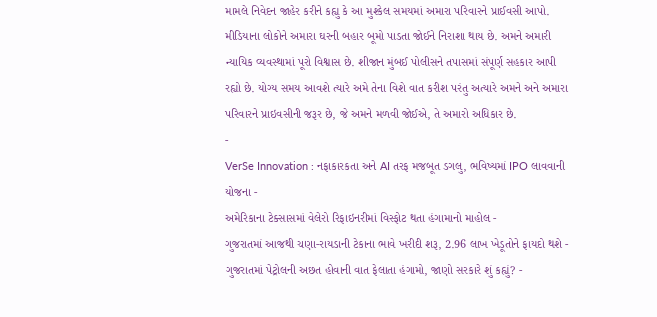મામલે નિવેદન જાહેર કરીને કહ્યુ કે આ મુશ્કેલ સમયમાં અમારા પરિવારને પ્રાઈવસી આપો. મીડિયાના લોકોને અમારા ઘરની બહાર બૂમો પાડતા જોઈને નિરાશા થાય છે. અમને અમારી ન્યાયિક વ્યવસ્થામાં પૂરો વિશ્વાસ છે. શીજાન મુંબઈ પોલીસને તપાસમાં સંપૂર્ણ સહકાર આપી રહ્યો છે. યોગ્ય સમય આવશે ત્યારે અમે તેના વિશે વાત કરીશ પરંતુ અત્યારે અમને અને અમારા પરિવારને પ્રાઇવસીની જરૂર છે, જે અમને મળવી જોઈએ, તે અમારો અધિકાર છે.
-
VerSe Innovation : નફાકારકતા અને AI તરફ મજબૂત ડગલુ, ભવિષ્યમાં IPO લાવવાની યોજના -
અમેરિકાના ટેક્સાસમાં વેલેરો રિફાઇનરીમાં વિસ્ફોટ થતા હંગામાનો માહોલ -
ગુજરાતમાં આજથી ચણા-રાયડાની ટેકાના ભાવે ખરીદી શરૂ, 2.96 લાખ ખેડૂતોને ફાયદો થશે -
ગુજરાતમાં પેટ્રોલની અછત હોવાની વાત ફેલાતા હંગામો, જાણો સરકારે શું કહ્યું? -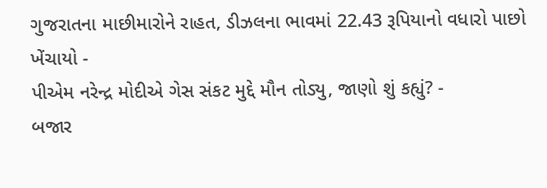ગુજરાતના માછીમારોને રાહત, ડીઝલના ભાવમાં 22.43 રૂપિયાનો વધારો પાછો ખેંચાયો -
પીએમ નરેન્દ્ર મોદીએ ગેસ સંકટ મુદ્દે મૌન તોડ્યુ, જાણો શું કહ્યું? -
બજાર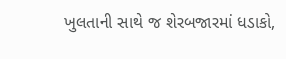ખુલતાની સાથે જ શેરબજારમાં ધડાકો,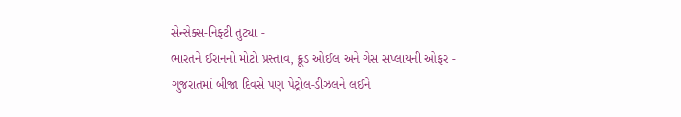સેન્સેક્સ-નિફ્ટી તુટ્યા -
ભારતને ઈરાનનો મોટો પ્રસ્તાવ, ક્રૂડ ઓઈલ અને ગેસ સપ્લાયની ઓફર -
ગુજરાતમાં બીજા દિવસે પણ પેટ્રોલ-ડીઝલને લઈને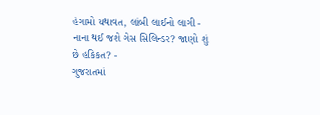હંગામો યથાવત, લાંબી લાઈનો લાગી -
નાના થઈ જશે ગેસ સિલિન્ડર? જાણો શું છે હકિકત? -
ગુજરાતમાં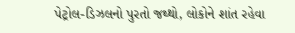પેટ્રોલ-ડિઝલનો પુરતો જથ્થો, લોકોને શાંત રહેવા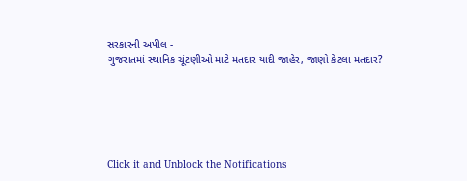સરકારની અપીલ -
ગુજરાતમાં સ્થાનિક ચૂંટણીઓ માટે મતદાર યાદી જાહેર, જાણો કેટલા મતદાર?






Click it and Unblock the Notifications